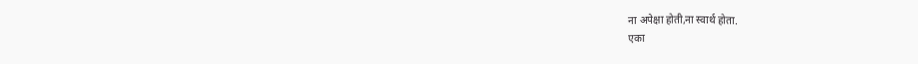ना अपेक्षा होती,ना स्वार्थ होता.
एका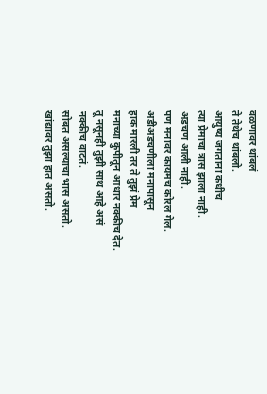वळणावर थांबलं
ते तेथेच थांबलो.
आयुष्य जगताना कधीच
त्या प्रेमाचा त्रास झाला नाही.
अडचण आली नाही.
पण मनावर कायमच कोरल गेल.
अडीअडचणीला मनापासून
हाक मारली तर ते तुझं प्रेम
मनाच्या कुपीतून आधार नक्कीच देत.
तू नसूनही तुझी साथ आहे असं
नक्कीच वाटतं.
सोबत असल्याचा भास असतो.
खांद्यावर तुझा हात असतो.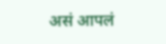असं आपलं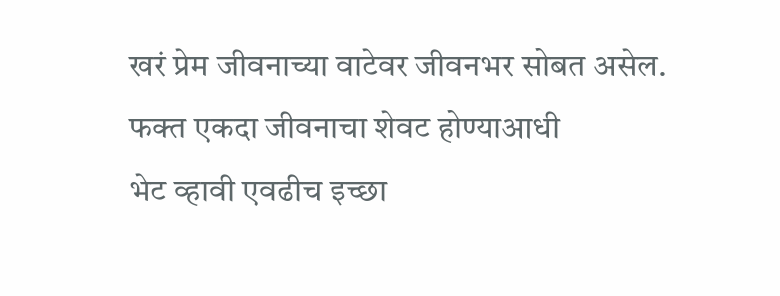खरं प्रेम जीवनाच्या वाटेवर जीवनभर सोबत असेल.
फक्त एकदा जीवनाचा शेवट होण्याआधी
भेट व्हावी एवढीच इच्छा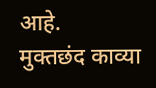आहे.
मुक्तछंद काव्या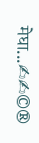मेघा...✍✍©®